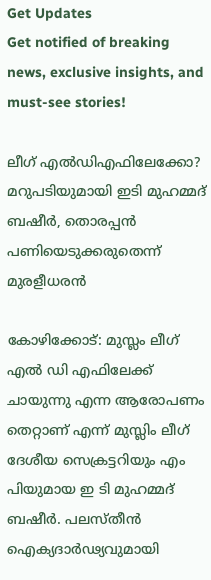Get Updates
Get notified of breaking news, exclusive insights, and must-see stories!

ലീഗ് എല്‍ഡിഎഫിലേക്കോ? മറുപടിയുമായി ഇടി മുഹമ്മദ് ബഷീര്‍, തൊരപ്പന്‍ പണിയെടുക്കരുതെന്ന് മുരളീധരന്‍

കോഴിക്കോട്: മുസ്ലം ലീഗ് എല്‍ ഡി എഫിലേക്ക് ചായുന്നു എന്ന ആരോപണം തെറ്റാണ് എന്ന് മുസ്ലിം ലീഗ് ദേശീയ സെക്രട്ടറിയും എം പിയുമായ ഇ ടി മുഹമ്മദ് ബഷീര്‍. പലസ്തീന്‍ ഐക്യദാര്‍ഢ്യവുമായി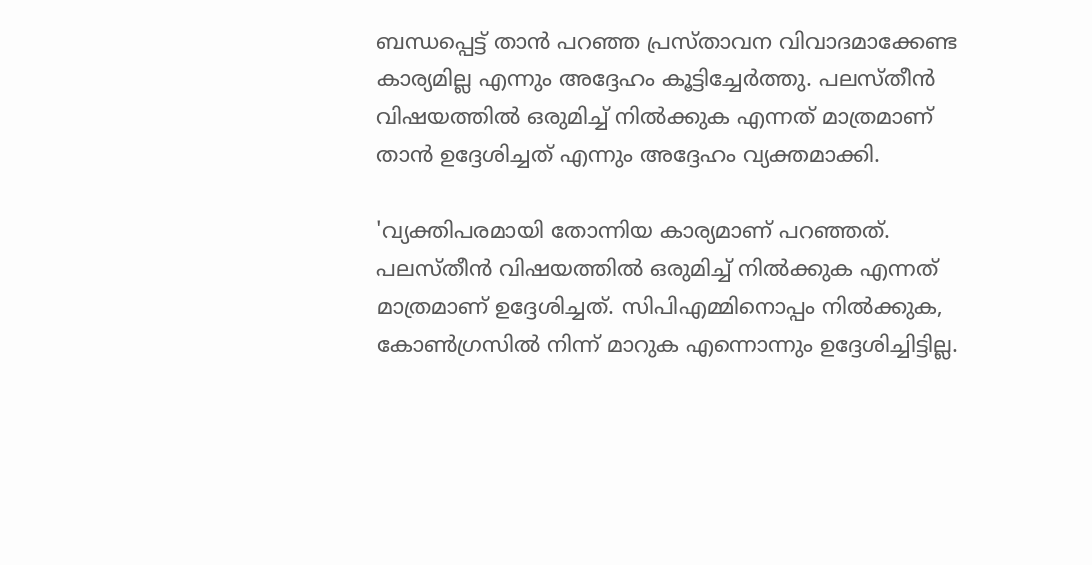ബന്ധപ്പെട്ട് താന്‍ പറഞ്ഞ പ്രസ്താവന വിവാദമാക്കേണ്ട കാര്യമില്ല എന്നും അദ്ദേഹം കൂട്ടിച്ചേര്‍ത്തു. പലസ്തീന്‍ വിഷയത്തില്‍ ഒരുമിച്ച് നില്‍ക്കുക എന്നത് മാത്രമാണ് താന്‍ ഉദ്ദേശിച്ചത് എന്നും അദ്ദേഹം വ്യക്തമാക്കി.

'വ്യക്തിപരമായി തോന്നിയ കാര്യമാണ് പറഞ്ഞത്. പലസ്തീന്‍ വിഷയത്തില്‍ ഒരുമിച്ച് നില്‍ക്കുക എന്നത് മാത്രമാണ് ഉദ്ദേശിച്ചത്. സിപിഎമ്മിനൊപ്പം നില്‍ക്കുക, കോണ്‍ഗ്രസില്‍ നിന്ന് മാറുക എന്നൊന്നും ഉദ്ദേശിച്ചിട്ടില്ല.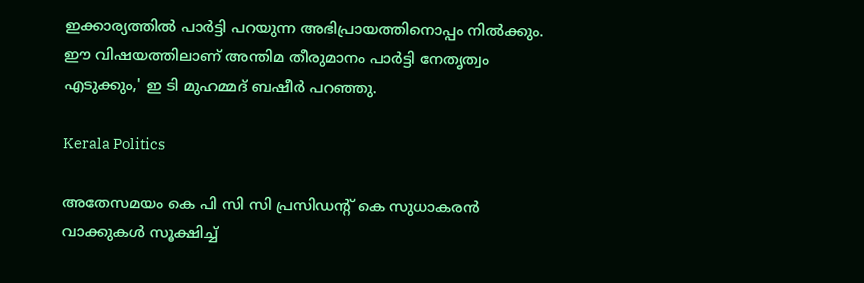ഇക്കാര്യത്തില്‍ പാര്‍ട്ടി പറയുന്ന അഭിപ്രായത്തിനൊപ്പം നില്‍ക്കും. ഈ വിഷയത്തിലാണ് അന്തിമ തീരുമാനം പാര്‍ട്ടി നേതൃത്വം എടുക്കും,' ഇ ടി മുഹമ്മദ് ബഷീര്‍ പറഞ്ഞു.

Kerala Politics

അതേസമയം കെ പി സി സി പ്രസിഡന്റ് കെ സുധാകരന്‍ വാക്കുകള്‍ സൂക്ഷിച്ച്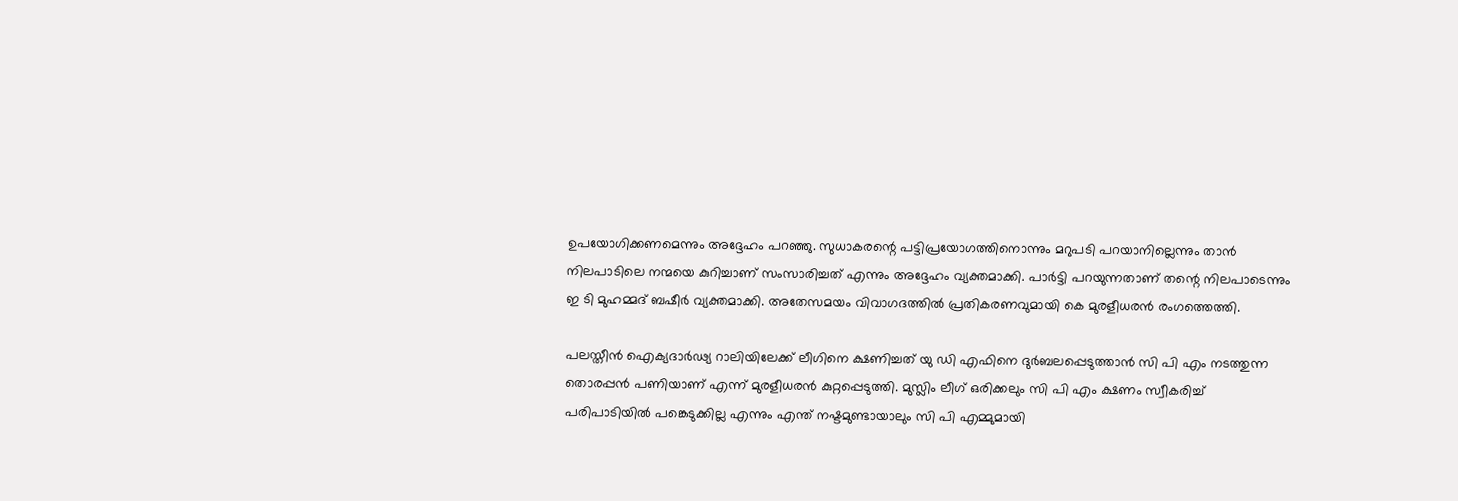ഉപയോഗിക്കണമെന്നും അദ്ദേഹം പറഞ്ഞു. സുധാകരന്റെ പട്ടിപ്രയോഗത്തിനൊന്നും മറുപടി പറയാനില്ലെന്നും താന്‍ നിലപാടിലെ നന്മയെ കുറിച്ചാണ് സംസാരിച്ചത് എന്നും അദ്ദേഹം വ്യക്തമാക്കി. പാര്‍ട്ടി പറയുന്നതാണ് തന്റെ നിലപാടെന്നും ഇ ടി മുഹമ്മദ് ബഷീര്‍ വ്യക്തമാക്കി. അതേസമയം വിവാഗദത്തില്‍ പ്രതികരണവുമായി കെ മുരളീധരന്‍ രംഗത്തെത്തി.

പലസ്തീന്‍ ഐക്യദാര്‍ഢ്യ റാലിയിലേക്ക് ലീഗിനെ ക്ഷണിച്ചത് യു ഡി എഫിനെ ദുര്‍ബലപ്പെടുത്താന്‍ സി പി എം നടത്തുന്ന തൊരപ്പന്‍ പണിയാണ് എന്ന് മുരളീധരന്‍ കുറ്റപ്പെടുത്തി. മുസ്ലിം ലീഗ് ഒരിക്കലും സി പി എം ക്ഷണം സ്വീകരിച്ച് പരിപാടിയില്‍ പങ്കെടുക്കില്ല എന്നും എന്ത് നഷ്ടമുണ്ടായാലും സി പി എമ്മുമായി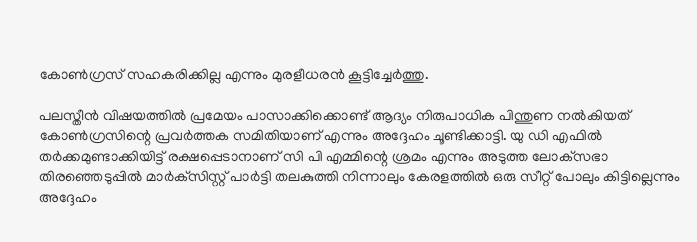കോണ്‍ഗ്രസ് സഹകരിക്കില്ല എന്നും മുരളീധരന്‍ കൂട്ടിച്ചേര്‍ത്തു.

പലസ്തീന്‍ വിഷയത്തില്‍ പ്രമേയം പാസാക്കിക്കൊണ്ട് ആദ്യം നിരുപാധിക പിന്തുണ നല്‍കിയത് കോണ്‍ഗ്രസിന്റെ പ്രവര്‍ത്തക സമിതിയാണ് എന്നും അദ്ദേഹം ചൂണ്ടിക്കാട്ടി. യു ഡി എഫില്‍ തര്‍ക്കമുണ്ടാക്കിയിട്ട് രക്ഷപ്പെടാനാണ് സി പി എമ്മിന്റെ ശ്രമം എന്നും അടുത്ത ലോക്‌സഭാ തിരഞ്ഞെടുപ്പില്‍ മാര്‍ക്‌സിസ്റ്റ് പാര്‍ട്ടി തലകുത്തി നിന്നാലും കേരളത്തില്‍ ഒരു സീറ്റ് പോലും കിട്ടില്ലെന്നും അദ്ദേഹം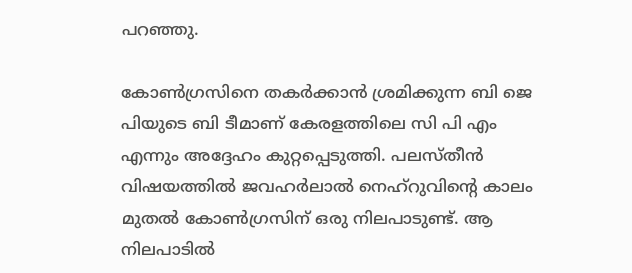പറഞ്ഞു.

കോണ്‍ഗ്രസിനെ തകര്‍ക്കാന്‍ ശ്രമിക്കുന്ന ബി ജെ പിയുടെ ബി ടീമാണ് കേരളത്തിലെ സി പി എം എന്നും അദ്ദേഹം കുറ്റപ്പെടുത്തി. പലസ്തീന്‍ വിഷയത്തില്‍ ജവഹര്‍ലാല്‍ നെഹ്‌റുവിന്റെ കാലം മുതല്‍ കോണ്‍ഗ്രസിന് ഒരു നിലപാടുണ്ട്. ആ നിലപാടില്‍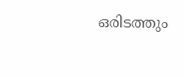ഒരിടത്തും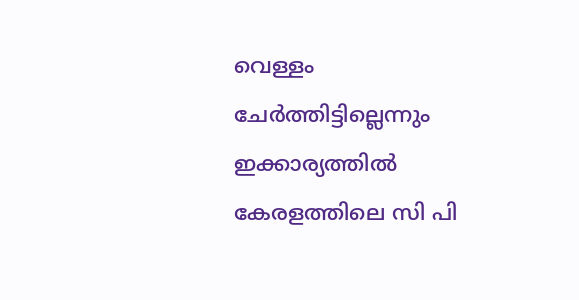വെള്ളം ചേര്‍ത്തിട്ടില്ലെന്നും ഇക്കാര്യത്തില്‍ കേരളത്തിലെ സി പി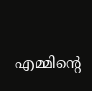എമ്മിന്റെ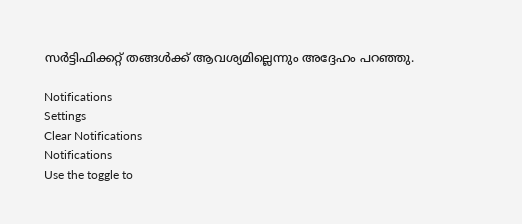സര്‍ട്ടിഫിക്കറ്റ് തങ്ങള്‍ക്ക് ആവശ്യമില്ലെന്നും അദ്ദേഹം പറഞ്ഞു.

Notifications
Settings
Clear Notifications
Notifications
Use the toggle to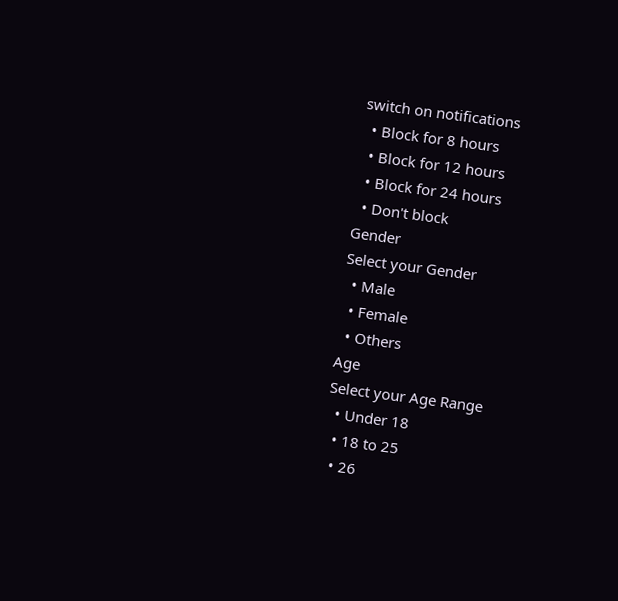switch on notifications
  • Block for 8 hours
  • Block for 12 hours
  • Block for 24 hours
  • Don't block
Gender
Select your Gender
  • Male
  • Female
  • Others
Age
Select your Age Range
  • Under 18
  • 18 to 25
  • 26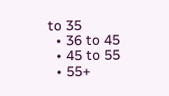to 35
  • 36 to 45
  • 45 to 55
  • 55+